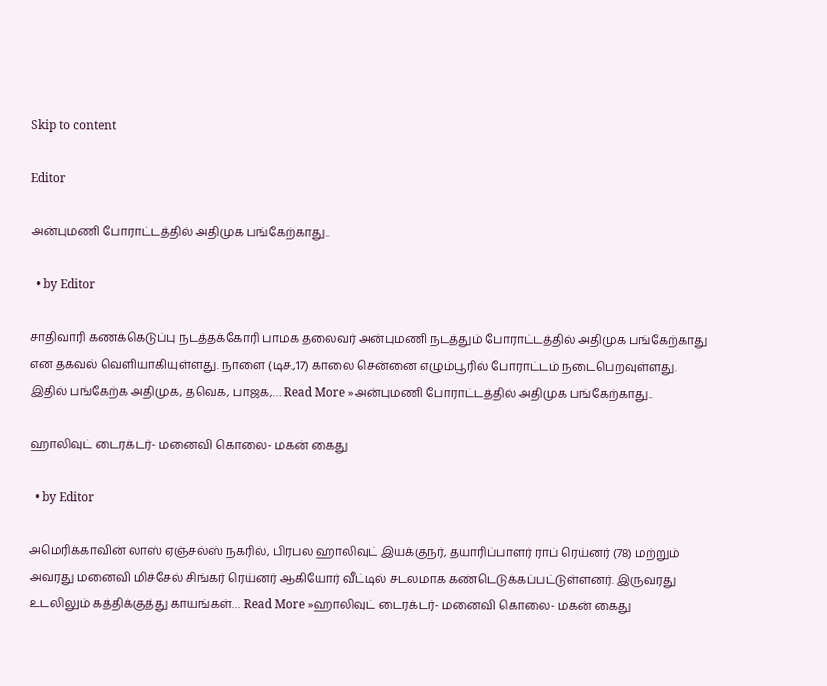Skip to content

Editor

அன்புமணி போராட்டத்தில் அதிமுக பங்கேற்காது..

  • by Editor

சாதிவாரி கணக்கெடுப்பு நடத்தக்கோரி பாமக தலைவர் அன்புமணி நடத்தும் போராட்டத்தில் அதிமுக பங்கேற்காது என தகவல் வெளியாகியுள்ளது. நாளை (டிச.,17) காலை சென்னை எழும்பூரில் போராட்டம் நடைபெறவுள்ளது. இதில் பங்கேற்க அதிமுக, தவெக, பாஜக,… Read More »அன்புமணி போராட்டத்தில் அதிமுக பங்கேற்காது..

ஹாலிவுட் டைரக்டர்- மனைவி கொலை- மகன் கைது

  • by Editor

அமெரிக்காவின் லாஸ் ஏஞ்சல்ஸ் நகரில், பிரபல ஹாலிவுட் இயக்குநர், தயாரிப்பாளர் ராப் ரெய்னர் (78) மற்றும் அவரது மனைவி மிச்சேல் சிங்கர் ரெய்னர் ஆகியோர் வீட்டில் சடலமாக கண்டெடுக்கப்பட்டுள்ளனர். இருவரது உடலிலும் கத்திக்குத்து காயங்கள்… Read More »ஹாலிவுட் டைரக்டர்- மனைவி கொலை- மகன் கைது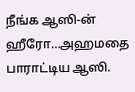நீங்க ஆஸி-ன் ஹீரோ…அஹமதை பாராட்டிய ஆஸி.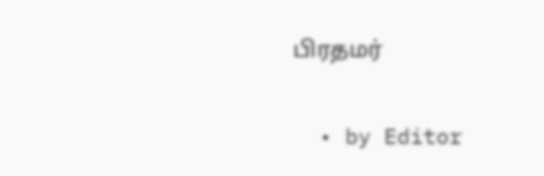பிரதமர்

  • by Editor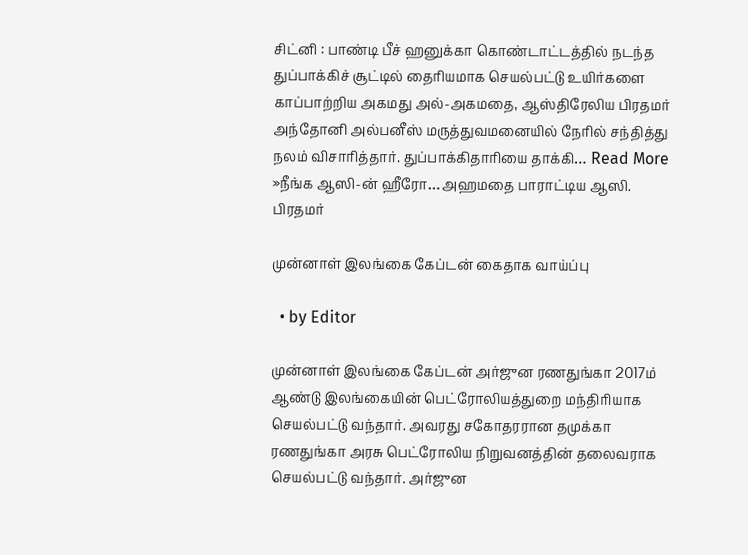சிட்னி : பாண்டி பீச் ஹனுக்கா கொண்டாட்டத்தில் நடந்த துப்பாக்கிச் சூட்டில் தைரியமாக செயல்பட்டு உயிர்களை காப்பாற்றிய அகமது அல்-அகமதை, ஆஸ்திரேலிய பிரதமர் அந்தோனி அல்பனீஸ் மருத்துவமனையில் நேரில் சந்தித்து நலம் விசாரித்தார். துப்பாக்கிதாரியை தாக்கி… Read More »நீங்க ஆஸி-ன் ஹீரோ…அஹமதை பாராட்டிய ஆஸி. பிரதமர்

முன்னாள் இலங்கை கேப்டன் கைதாக வாய்ப்பு

  • by Editor

முன்னாள் இலங்கை கேப்டன் அர்ஜுன ரணதுங்கா 2017ம் ஆண்டு இலங்கையின் பெட்ரோலியத்துறை மந்திரியாக செயல்பட்டு வந்தார். அவரது சகோதரரான தமுக்கா ரணதுங்கா அரசு பெட்ரோலிய நிறுவனத்தின் தலைவராக செயல்பட்டு வந்தார். அர்ஜுன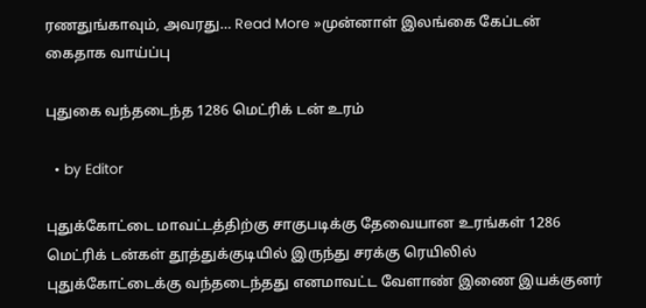ரணதுங்காவும், அவரது… Read More »முன்னாள் இலங்கை கேப்டன் கைதாக வாய்ப்பு

புதுகை வந்தடைந்த 1286 மெட்ரிக் டன் உரம்

  • by Editor

புதுக்கோட்டை மாவட்டத்திற்கு சாகுபடிக்கு தேவையான உரங்கள் 1286 மெட்ரிக் டன்கள் தூத்துக்குடியில் இருந்து சரக்கு ரெயிலில் புதுக்கோட்டைக்கு வந்தடைந்தது எனமாவட்ட வேளாண் இணை இயக்குனர்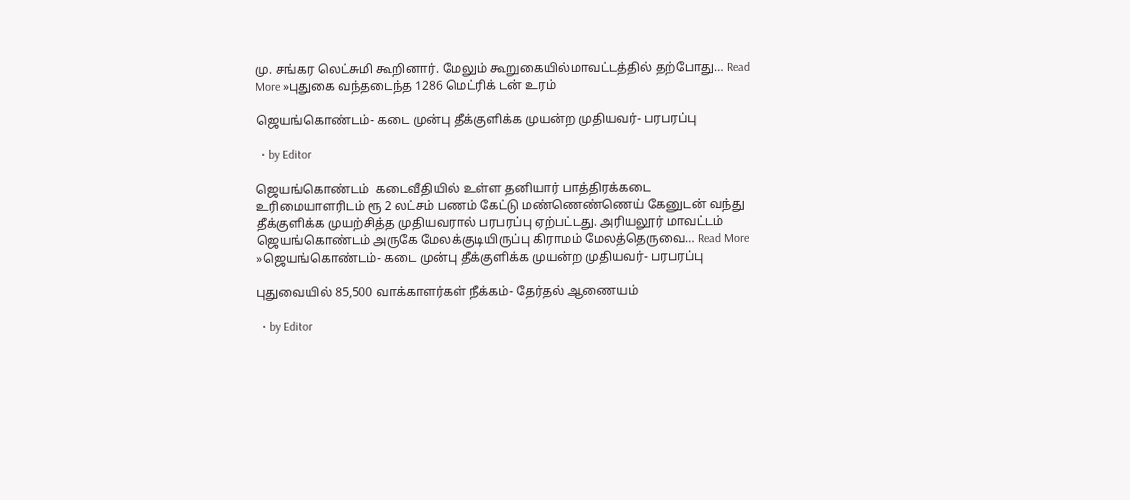மு. சங்கர லெட்சுமி கூறினார். மேலும் கூறுகையில்மாவட்டத்தில் தற்போது… Read More »புதுகை வந்தடைந்த 1286 மெட்ரிக் டன் உரம்

ஜெயங்கொண்டம்- கடை முன்பு தீக்குளிக்க முயன்ற முதியவர்- பரபரப்பு

  • by Editor

ஜெயங்கொண்டம்  கடைவீதியில் உள்ள தனியார் பாத்திரக்கடை உரிமையாளரிடம் ரூ 2 லட்சம் பணம் கேட்டு மண்ணெண்ணெய் கேனுடன் வந்து தீக்குளிக்க முயற்சித்த முதியவரால் பரபரப்பு ஏற்பட்டது. அரியலூர் மாவட்டம் ஜெயங்கொண்டம் அருகே மேலக்குடியிருப்பு கிராமம் மேலத்தெருவை… Read More »ஜெயங்கொண்டம்- கடை முன்பு தீக்குளிக்க முயன்ற முதியவர்- பரபரப்பு

புதுவையில் 85,500 வாக்காளர்கள் நீக்கம்- தேர்தல் ஆணையம்

  • by Editor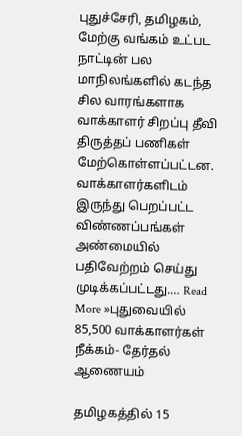புதுச்சேரி, தமிழகம், மேற்கு வங்கம் உட்பட நாட்டின் பல மாநிலங்களில் கடந்த சில வாரங்களாக வாக்காளர் சிறப்பு தீவி திருத்தப் பணிகள் மேற்கொள்ளப்பட்டன. வாக்காளர்களிடம் இருந்து பெறப்பட்ட விண்ணப்பங்கள் அண்மையில் பதிவேற்றம் செய்து முடிக்கப்பட்டது.… Read More »புதுவையில் 85,500 வாக்காளர்கள் நீக்கம்- தேர்தல் ஆணையம்

தமிழகத்தில் 15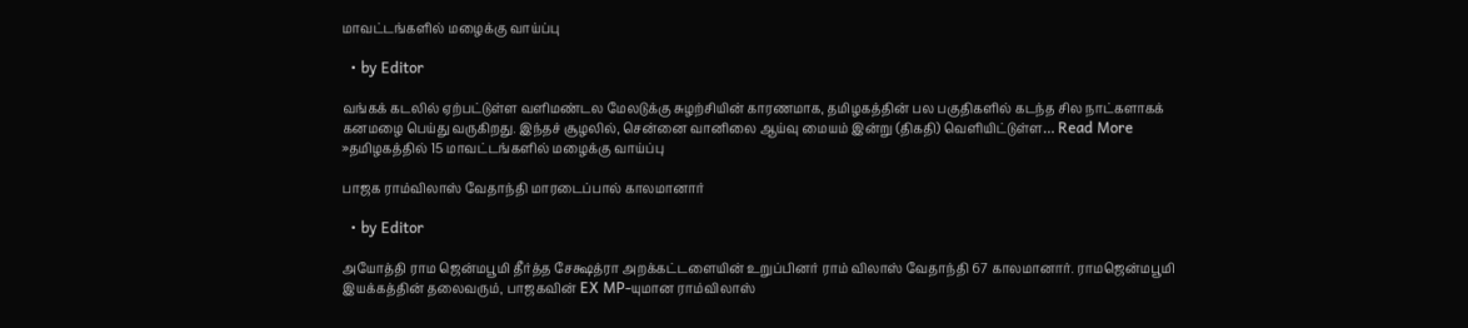மாவட்டங்களில் மழைக்கு வாய்ப்பு

  • by Editor

வங்கக் கடலில் ஏற்பட்டுள்ள வளிமண்டல மேலடுக்கு சுழற்சியின் காரணமாக, தமிழகத்தின் பல பகுதிகளில் கடந்த சில நாட்களாகக் கனமழை பெய்து வருகிறது. இந்தச் சூழலில், சென்னை வானிலை ஆய்வு மையம் இன்று (திகதி) வெளியிட்டுள்ள… Read More »தமிழகத்தில் 15 மாவட்டங்களில் மழைக்கு வாய்ப்பு

பாஜக ராம்விலாஸ் வேதாந்தி மாரடைப்பால் காலமானார்

  • by Editor

அயோத்தி ராம ஜென்மபூமி தீர்த்த சேக்ஷத்ரா அறக்கட்டளையின் உறுப்பினர் ராம் விலாஸ் வேதாந்தி 67 காலமானார். ராமஜென்மபூமி இயக்கத்தின் தலைவரும், பாஜகவின் EX MP-யுமான ராம்விலாஸ்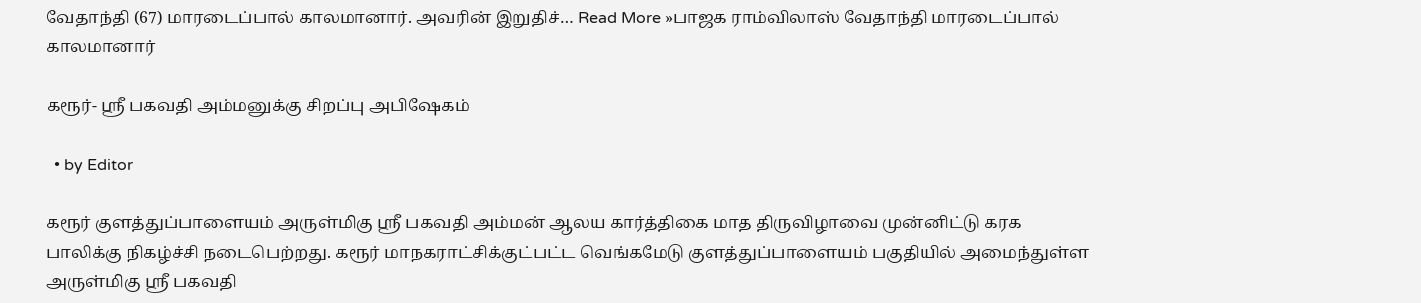வேதாந்தி (67) மாரடைப்பால் காலமானார். அவரின் இறுதிச்… Read More »பாஜக ராம்விலாஸ் வேதாந்தி மாரடைப்பால் காலமானார்

கரூர்- ஸ்ரீ பகவதி அம்மனுக்கு சிறப்பு அபிஷேகம்

  • by Editor

கரூர் குளத்துப்பாளையம் அருள்மிகு ஸ்ரீ பகவதி அம்மன் ஆலய கார்த்திகை மாத திருவிழாவை முன்னிட்டு கரக பாலிக்கு நிகழ்ச்சி நடைபெற்றது. கரூர் மாநகராட்சிக்குட்பட்ட வெங்கமேடு குளத்துப்பாளையம் பகுதியில் அமைந்துள்ள அருள்மிகு ஸ்ரீ பகவதி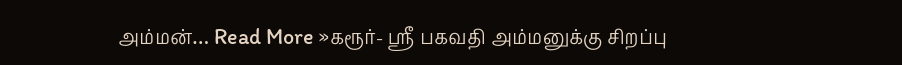அம்மன்… Read More »கரூர்- ஸ்ரீ பகவதி அம்மனுக்கு சிறப்பு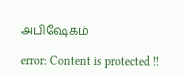அபிஷேகம்

error: Content is protected !!